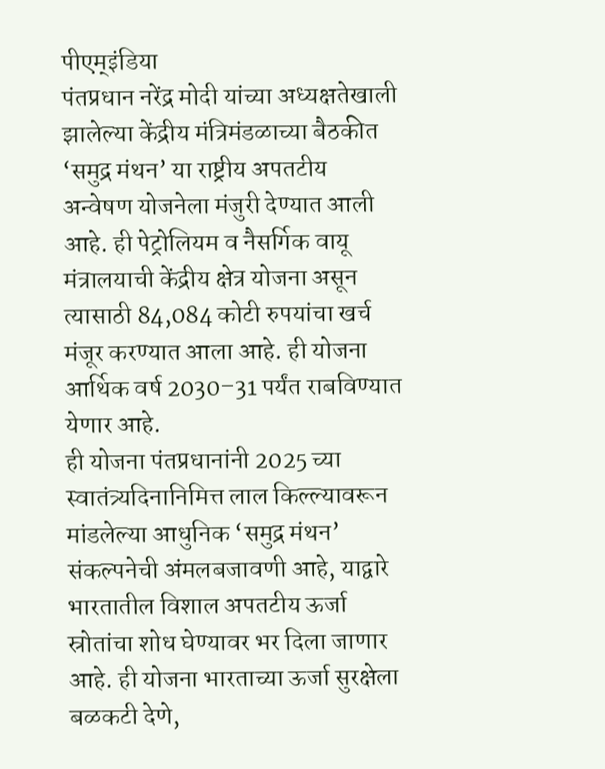पीएम्इंडिया
पंतप्रधान नरेंद्र मोदी यांच्या अध्यक्षतेखाली झालेल्या केंद्रीय मंत्रिमंडळाच्या बैठकीत ‘समुद्र मंथन’ या राष्ट्रीय अपतटीय अन्वेषण योजनेला मंजुरी देण्यात आली आहे. ही पेट्रोलियम व नैसर्गिक वायू मंत्रालयाची केंद्रीय क्षेत्र योजना असून त्यासाठी 84,084 कोटी रुपयांचा खर्च मंजूर करण्यात आला आहे. ही योजना आर्थिक वर्ष 2030–31 पर्यंत राबविण्यात येणार आहे.
ही योजना पंतप्रधानांनी 2025 च्या स्वातंत्र्यदिनानिमित्त लाल किल्ल्यावरून मांडलेल्या आधुनिक ‘समुद्र मंथन’ संकल्पनेची अंमलबजावणी आहे, याद्वारे भारतातील विशाल अपतटीय ऊर्जा स्रोतांचा शोध घेण्यावर भर दिला जाणार आहे. ही योजना भारताच्या ऊर्जा सुरक्षेला बळकटी देणे,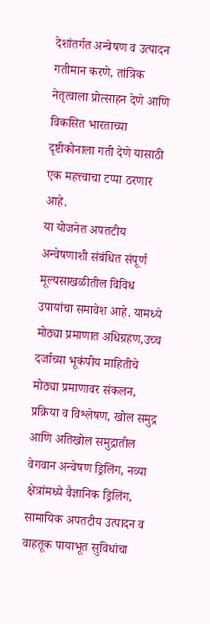देशांतर्गत अन्वेषण व उत्पादन गतीमान करणे, तांत्रिक नेतृत्वाला प्रोत्साहन देणे आणि विकसित भारताच्या दृष्टीकोनाला गती देणे यासाठी एक महत्त्वाचा टप्पा ठरणार आहे.
या योजनेत अपतटीय अन्वेषणाशी संबंधित संपूर्ण मूल्यसाखळीतील विविध उपायांचा समावेश आहे. यामध्ये मोठ्या प्रमाणात अधिग्रहण,उच्च दर्जाच्या भूकंपीय माहितीचे मोठ्या प्रमाणावर संकलन, प्रक्रिया व विश्लेषण, खोल समुद्र आणि अतिखोल समुद्रातील वेगवान अन्वेषण ड्रिलिंग, नव्या क्षेत्रांमध्ये वैज्ञानिक ड्रिलिंग, सामायिक अपतटीय उत्पादन व वाहतूक पायाभूत सुविधांचा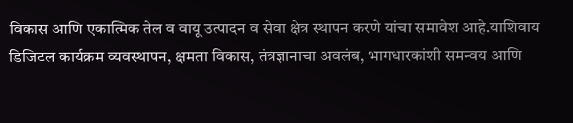विकास आणि एकात्मिक तेल व वायू उत्पादन व सेवा क्षेत्र स्थापन करणे यांचा समावेश आहे.याशिवाय डिजिटल कार्यक्रम व्यवस्थापन, क्षमता विकास, तंत्रज्ञानाचा अवलंब, भागधारकांशी समन्वय आणि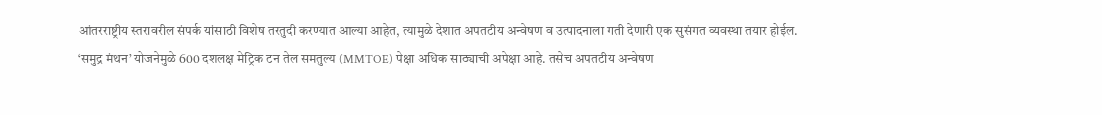आंतरराष्ट्रीय स्तरावरील संपर्क यांसाठी विशेष तरतुदी करण्यात आल्या आहेत, त्यामुळे देशात अपतटीय अन्वेषण व उत्पादनाला गती देणारी एक सुसंगत व्यवस्था तयार होईल.
‘समुद्र मंथन’ योजनेमुळे 600 दशलक्ष मेट्रिक टन तेल समतुल्य (MMTOE) पेक्षा अधिक साठ्याची अपेक्षा आहे. तसेच अपतटीय अन्वेषण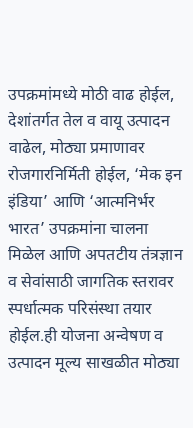उपक्रमांमध्ये मोठी वाढ होईल, देशांतर्गत तेल व वायू उत्पादन वाढेल, मोठ्या प्रमाणावर रोजगारनिर्मिती होईल, ‘मेक इन इंडिया’ आणि ‘आत्मनिर्भर भारत’ उपक्रमांना चालना मिळेल आणि अपतटीय तंत्रज्ञान व सेवांसाठी जागतिक स्तरावर स्पर्धात्मक परिसंस्था तयार होईल.ही योजना अन्वेषण व उत्पादन मूल्य साखळीत मोठ्या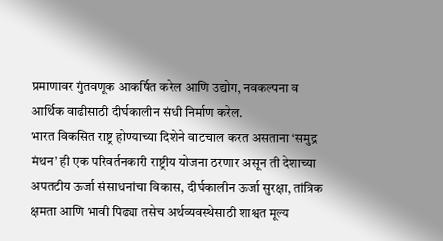प्रमाणावर गुंतवणूक आकर्षित करेल आणि उद्योग, नवकल्पना व आर्थिक वाढीसाठी दीर्घकालीन संधी निर्माण करेल.
भारत विकसित राष्ट्र होण्याच्या दिशेने वाटचाल करत असताना ‘समुद्र मंथन’ ही एक परिवर्तनकारी राष्ट्रीय योजना ठरणार असून ती देशाच्या अपतटीय ऊर्जा संसाधनांचा विकास, दीर्घकालीन ऊर्जा सुरक्षा, तांत्रिक क्षमता आणि भावी पिढ्या तसेच अर्थव्यवस्थेसाठी शाश्वत मूल्य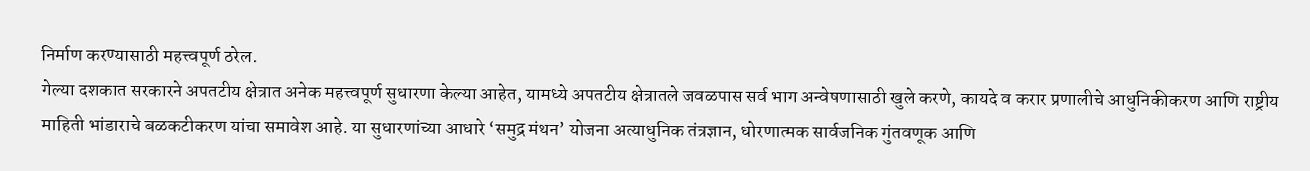निर्माण करण्यासाठी महत्त्वपूर्ण ठरेल.
गेल्या दशकात सरकारने अपतटीय क्षेत्रात अनेक महत्त्वपूर्ण सुधारणा केल्या आहेत, यामध्ये अपतटीय क्षेत्रातले जवळपास सर्व भाग अन्वेषणासाठी खुले करणे, कायदे व करार प्रणालीचे आधुनिकीकरण आणि राष्ट्रीय माहिती भांडाराचे बळकटीकरण यांचा समावेश आहे. या सुधारणांच्या आधारे ‘समुद्र मंथन’ योजना अत्याधुनिक तंत्रज्ञान, धोरणात्मक सार्वजनिक गुंतवणूक आणि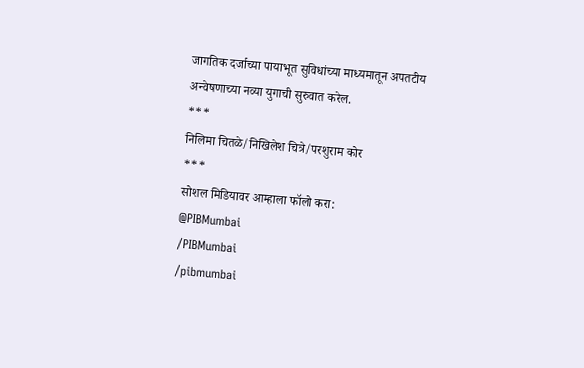जागतिक दर्जाच्या पायाभूत सुविधांच्या माध्यमातून अपतटीय अन्वेषणाच्या नव्या युगाची सुरुवात करेल.
***
निलिमा चितळे/निखिलेश चित्रे/परशुराम कोर
***
सोशल मिडियावर आम्हाला फॉलो करा:
@PIBMumbai
/PIBMumbai
/pibmumbai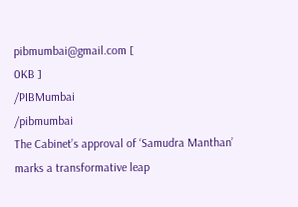pibmumbai@gmail.com [
0KB ]
/PIBMumbai
/pibmumbai
The Cabinet’s approval of ‘Samudra Manthan’ marks a transformative leap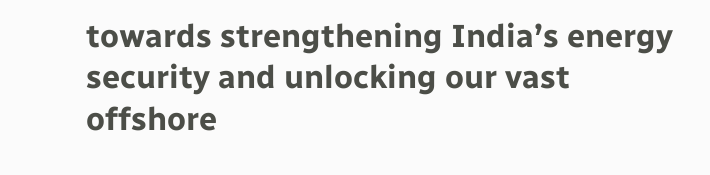towards strengthening India’s energy security and unlocking our vast offshore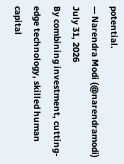potential.
— Narendra Modi (@narendramodi) July 31, 2026
By combining investment, cutting-edge technology, skilled human capital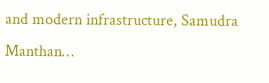and modern infrastructure, Samudra Manthan…